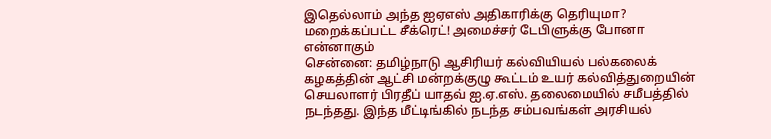இதெல்லாம் அந்த ஐஏஎஸ் அதிகாரிக்கு தெரியுமா? மறைக்கப்பட்ட சீக்ரெட்! அமைச்சர் டேபிளுக்கு போனா என்னாகும்
சென்னை: தமிழ்நாடு ஆசிரியர் கல்வியியல் பல்கலைக் கழகத்தின் ஆட்சி மன்றக்குழு கூட்டம் உயர் கல்வித்துறையின் செயலாளர் பிரதீப் யாதவ் ஐ.ஏ.எஸ். தலைமையில் சமீபத்தில் நடந்தது. இந்த மீட்டிங்கில் நடந்த சம்பவங்கள் அரசியல்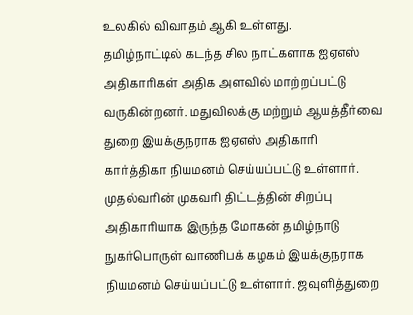உலகில் விவாதம் ஆகி உள்ளது.
தமிழ்நாட்டில் கடந்த சில நாட்களாக ஐஏஎஸ் அதிகாரிகள் அதிக அளவில் மாற்றப்பட்டு வருகின்றனர். மதுவிலக்கு மற்றும் ஆயத்தீர்வை துறை இயக்குநராக ஐஏஎஸ் அதிகாரி கார்த்திகா நியமனம் செய்யப்பட்டு உள்ளார். முதல்வரின் முகவரி திட்டத்தின் சிறப்பு அதிகாரியாக இருந்த மோகன் தமிழ்நாடு நுகர்பொருள் வாணிபக் கழகம் இயக்குநராக நியமனம் செய்யப்பட்டு உள்ளார். ஜவுளித்துறை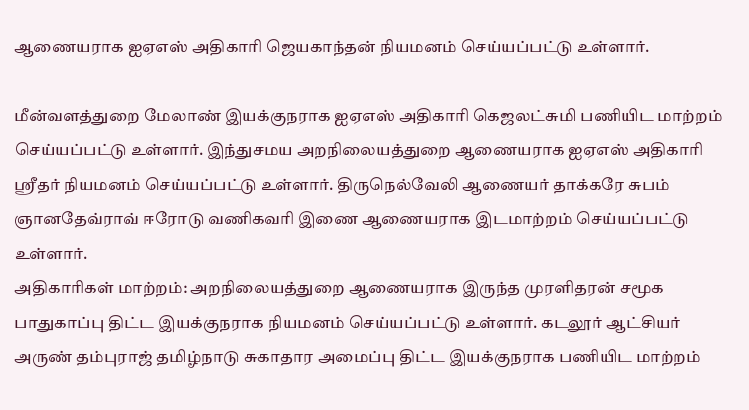ஆணையராக ஐஏஎஸ் அதிகாரி ஜெயகாந்தன் நியமனம் செய்யப்பட்டு உள்ளார்.

மீன்வளத்துறை மேலாண் இயக்குநராக ஐஏஎஸ் அதிகாரி கெஜலட்சுமி பணியிட மாற்றம் செய்யப்பட்டு உள்ளார். இந்துசமய அறநிலையத்துறை ஆணையராக ஐஏஎஸ் அதிகாரி ஸ்ரீதர் நியமனம் செய்யப்பட்டு உள்ளார். திருநெல்வேலி ஆணையர் தாக்கரே சுபம் ஞானதேவ்ராவ் ஈரோடு வணிகவரி இணை ஆணையராக இடமாற்றம் செய்யப்பட்டு உள்ளார்.
அதிகாரிகள் மாற்றம்: அறநிலையத்துறை ஆணையராக இருந்த முரளிதரன் சமூக பாதுகாப்பு திட்ட இயக்குநராக நியமனம் செய்யப்பட்டு உள்ளார். கடலூர் ஆட்சியர் அருண் தம்புராஜ் தமிழ்நாடு சுகாதார அமைப்பு திட்ட இயக்குநராக பணியிட மாற்றம்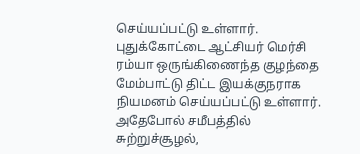செய்யப்பட்டு உள்ளார். புதுக்கோட்டை ஆட்சியர் மெர்சி ரம்யா ஒருங்கிணைந்த குழந்தை மேம்பாட்டு திட்ட இயக்குநராக நியமனம் செய்யப்பட்டு உள்ளார்.
அதேபோல் சமீபத்தில் சுற்றுச்சூழல்,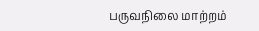பருவநிலை மாற்றம்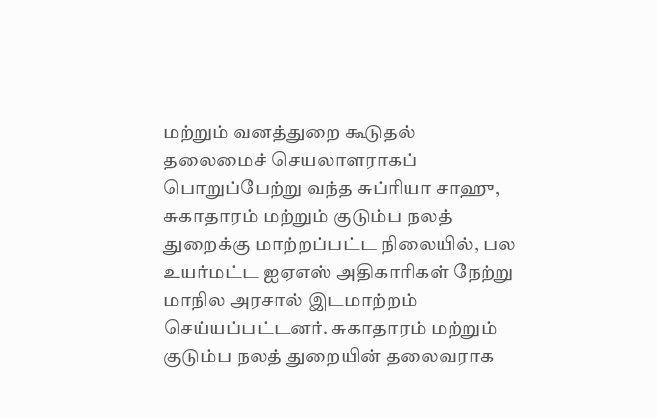மற்றும் வனத்துறை கூடுதல் தலைமைச் செயலாளராகப் பொறுப்பேற்று வந்த சுப்ரியா சாஹு, சுகாதாரம் மற்றும் குடும்ப நலத் துறைக்கு மாற்றப்பட்ட நிலையில், பல உயர்மட்ட ஐஏஎஸ் அதிகாரிகள் நேற்று மாநில அரசால் இடமாற்றம் செய்யப்பட்டனர். சுகாதாரம் மற்றும் குடும்ப நலத் துறையின் தலைவராக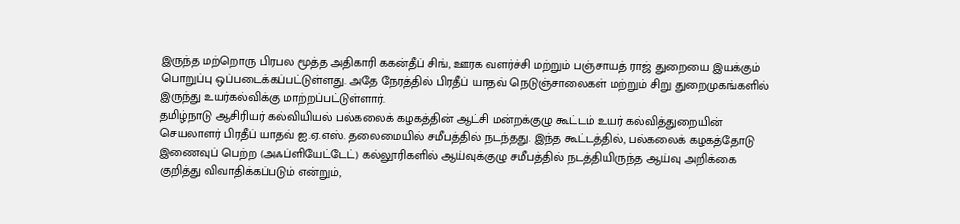இருந்த மற்றொரு பிரபல மூத்த அதிகாரி ககன்தீப் சிங், ஊரக வளர்ச்சி மற்றும் பஞ்சாயத் ராஜ் துறையை இயக்கும் பொறுப்பு ஒப்படைக்கப்பட்டுள்ளது. அதே நேரத்தில் பிரதீப் யாதவ் நெடுஞ்சாலைகள் மற்றும் சிறு துறைமுகங்களில் இருந்து உயர்கல்விக்கு மாற்றப்பட்டுள்ளார்.
தமிழ்நாடு ஆசிரியர் கல்வியியல் பல்கலைக் கழகத்தின் ஆட்சி மன்றக்குழு கூட்டம் உயர் கல்வித்துறையின் செயலாளர் பிரதீப் யாதவ் ஐ.ஏ.எஸ். தலைமையில் சமீபத்தில் நடந்தது. இந்த கூட்டத்தில், பல்கலைக் கழகத்தோடு இணைவுப் பெற்ற (அஃப்ளியேட்டேட்) கல்லூரிகளில் ஆய்வுக்குழு சமீபத்தில் நடத்தியிருந்த ஆய்வு அறிக்கை குறித்து விவாதிக்கப்படும் என்றும்,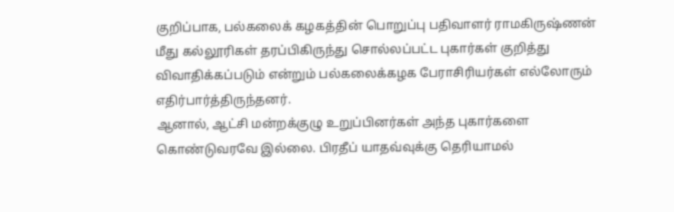குறிப்பாக, பல்கலைக் கழகத்தின் பொறுப்பு பதிவாளர் ராமகிருஷ்ணன் மீது கல்லூரிகள் தரப்பிகிருந்து சொல்லப்பட்ட புகார்கள் குறித்து விவாதிக்கப்படும் என்றும் பல்கலைக்கழக பேராசிரியர்கள் எல்லோரும் எதிர்பார்த்திருந்தனர்.
ஆனால், ஆட்சி மன்றக்குழு உறுப்பினர்கள் அந்த புகார்களை கொண்டுவரவே இல்லை. பிரதீப் யாதவ்வுக்கு தெரியாமல்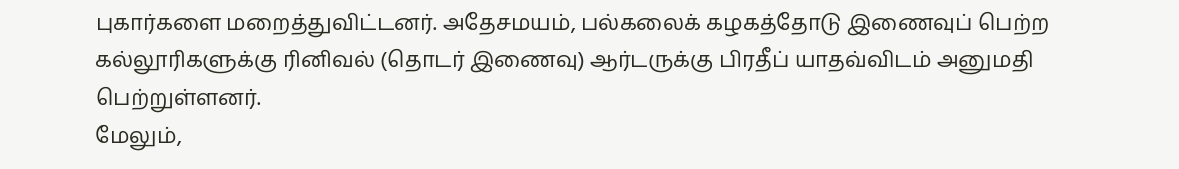புகார்களை மறைத்துவிட்டனர். அதேசமயம், பல்கலைக் கழகத்தோடு இணைவுப் பெற்ற கல்லூரிகளுக்கு ரினிவல் (தொடர் இணைவு) ஆர்டருக்கு பிரதீப் யாதவ்விடம் அனுமதி பெற்றுள்ளனர்.
மேலும்,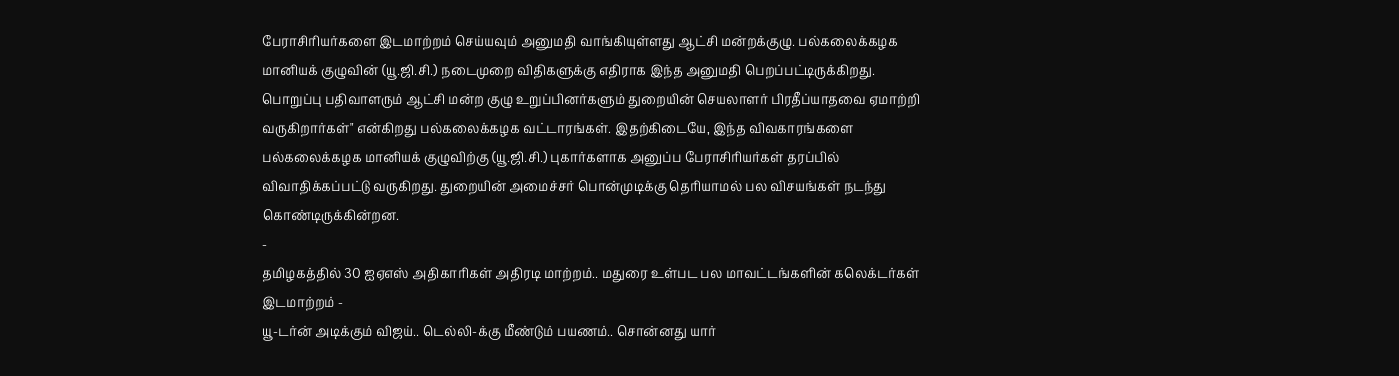பேராசிரியர்களை இடமாற்றம் செய்யவும் அனுமதி வாங்கியுள்ளது ஆட்சி மன்றக்குழு. பல்கலைக்கழக மானியக் குழுவின் (யூ.ஜி.சி.) நடைமுறை விதிகளுக்கு எதிராக இந்த அனுமதி பெறப்பட்டிருக்கிறது. பொறுப்பு பதிவாளரும் ஆட்சி மன்ற குழு உறுப்பினர்களும் துறையின் செயலாளர் பிரதீப்யாதவை ஏமாற்றி வருகிறார்கள்" என்கிறது பல்கலைக்கழக வட்டாரங்கள். இதற்கிடையே, இந்த விவகாரங்களை பல்கலைக்கழக மானியக் குழுவிற்கு (யூ.ஜி.சி.) புகார்களாக அனுப்ப பேராசிரியர்கள் தரப்பில் விவாதிக்கப்பட்டு வருகிறது. துறையின் அமைச்சர் பொன்முடிக்கு தெரியாமல் பல விசயங்கள் நடந்து கொண்டிருக்கின்றன.
-
தமிழகத்தில் 30 ஐஏஎஸ் அதிகாரிகள் அதிரடி மாற்றம்.. மதுரை உள்பட பல மாவட்டங்களின் கலெக்டர்கள் இடமாற்றம் -
யூ-டர்ன் அடிக்கும் விஜய்.. டெல்லி-க்கு மீண்டும் பயணம்.. சொன்னது யார்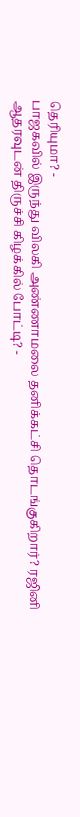தெரியுமா? -
பாஜகவில் இருந்து விலகி அண்ணாமலை தனிக்கட்சி தொடங்குகிறார்? ரஜினி ஆதரவுடன் திருச்சி கிழக்கில் போட்டி? -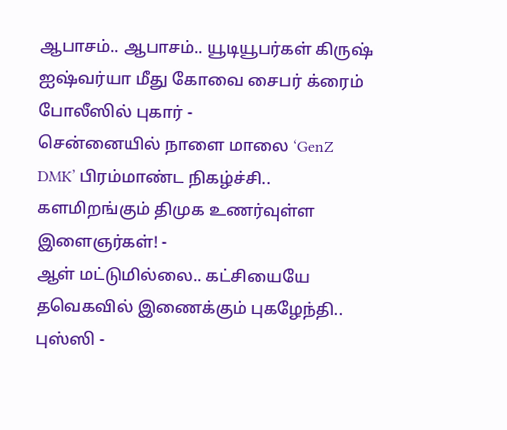ஆபாசம்.. ஆபாசம்.. யூடியூபர்கள் கிருஷ் ஐஷ்வர்யா மீது கோவை சைபர் க்ரைம் போலீஸில் புகார் -
சென்னையில் நாளை மாலை ‘GenZ DMK’ பிரம்மாண்ட நிகழ்ச்சி.. களமிறங்கும் திமுக உணர்வுள்ள இளைஞர்கள்! -
ஆள் மட்டுமில்லை.. கட்சியையே தவெகவில் இணைக்கும் புகழேந்தி.. புஸ்ஸி -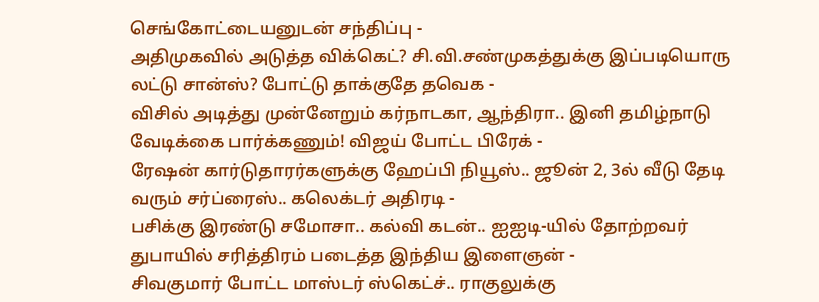செங்கோட்டையனுடன் சந்திப்பு -
அதிமுகவில் அடுத்த விக்கெட்? சி.வி.சண்முகத்துக்கு இப்படியொரு லட்டு சான்ஸ்? போட்டு தாக்குதே தவெக -
விசில் அடித்து முன்னேறும் கர்நாடகா, ஆந்திரா.. இனி தமிழ்நாடு வேடிக்கை பார்க்கணும்! விஜய் போட்ட பிரேக் -
ரேஷன் கார்டுதாரர்களுக்கு ஹேப்பி நியூஸ்.. ஜூன் 2, 3ல் வீடு தேடி வரும் சர்ப்ரைஸ்.. கலெக்டர் அதிரடி -
பசிக்கு இரண்டு சமோசா.. கல்வி கடன்.. ஐஐடி-யில் தோற்றவர் துபாயில் சரித்திரம் படைத்த இந்திய இளைஞன் -
சிவகுமார் போட்ட மாஸ்டர் ஸ்கெட்ச்.. ராகுலுக்கு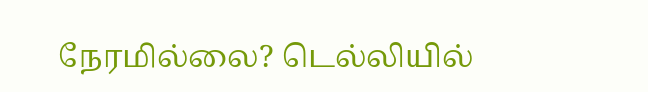நேரமில்லை? டெல்லியில்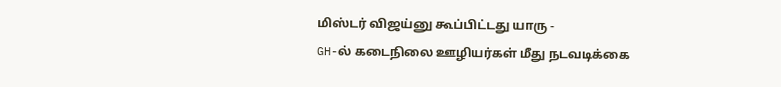மிஸ்டர் விஜய்னு கூப்பிட்டது யாரு -
GH-ல் கடைநிலை ஊழியர்கள் மீது நடவடிக்கை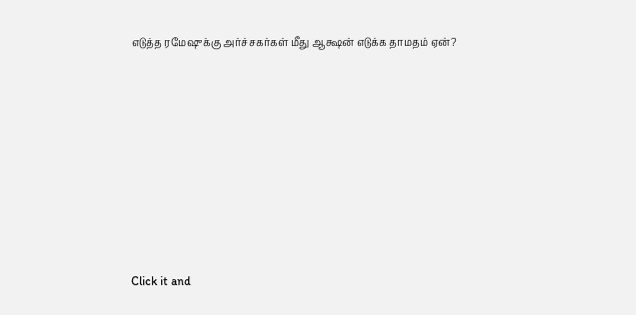எடுத்த ரமேஷுக்கு அர்ச்சகர்கள் மீது ஆக்ஷன் எடுக்க தாமதம் ஏன்?












Click it and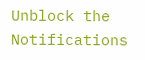Unblock the Notifications